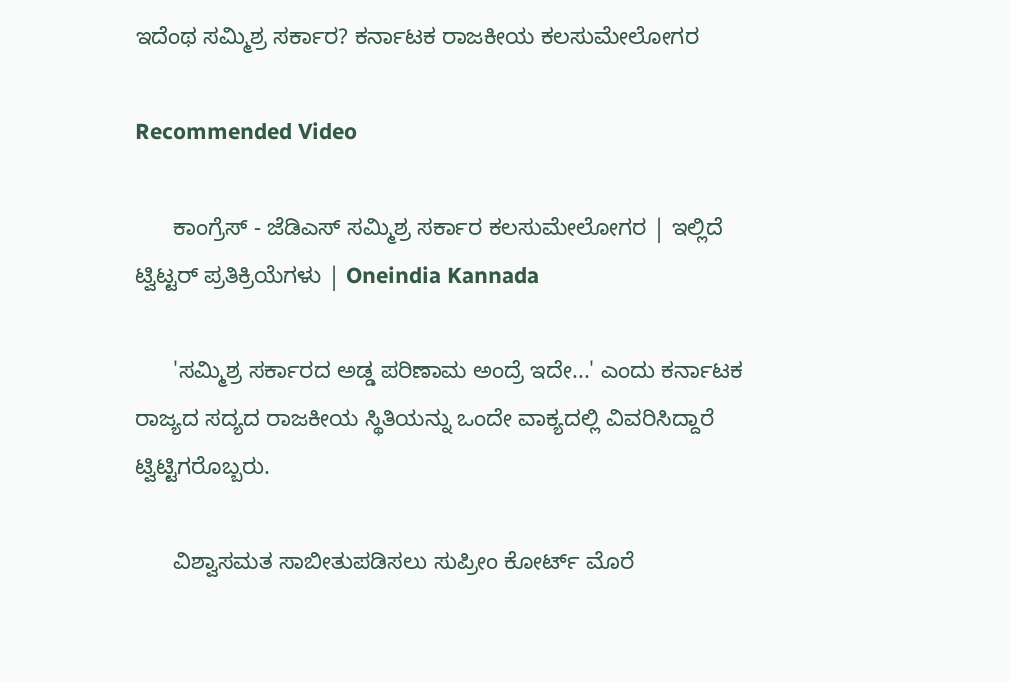ಇದೆಂಥ ಸಮ್ಮಿಶ್ರ ಸರ್ಕಾರ? ಕರ್ನಾಟಕ ರಾಜಕೀಯ ಕಲಸುಮೇಲೋಗರ

Recommended Video

      ಕಾಂಗ್ರೆಸ್ - ಜೆಡಿಎಸ್ ಸಮ್ಮಿಶ್ರ ಸರ್ಕಾರ ಕಲಸುಮೇಲೋಗರ | ಇಲ್ಲಿದೆ ಟ್ವಿಟ್ಟರ್ ಪ್ರತಿಕ್ರಿಯೆಗಳು | Oneindia Kannada

      'ಸಮ್ಮಿಶ್ರ ಸರ್ಕಾರದ ಅಡ್ಡ ಪರಿಣಾಮ ಅಂದ್ರೆ ಇದೇ...' ಎಂದು ಕರ್ನಾಟಕ ರಾಜ್ಯದ ಸದ್ಯದ ರಾಜಕೀಯ ಸ್ಥಿತಿಯನ್ನು ಒಂದೇ ವಾಕ್ಯದಲ್ಲಿ ವಿವರಿಸಿದ್ದಾರೆ ಟ್ವಿಟ್ಟಿಗರೊಬ್ಬರು.

      ವಿಶ್ವಾಸಮತ ಸಾಬೀತುಪಡಿಸಲು ಸುಪ್ರೀಂ ಕೋರ್ಟ್ ಮೊರೆ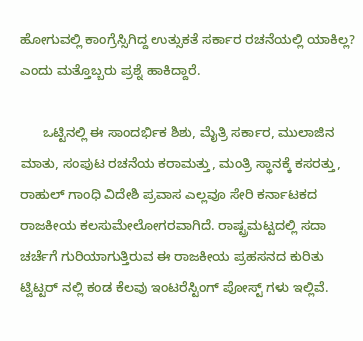ಹೋಗುವಲ್ಲಿ ಕಾಂಗ್ರೆಸ್ಸಿಗಿದ್ದ ಉತ್ಸುಕತೆ ಸರ್ಕಾರ ರಚನೆಯಲ್ಲಿ ಯಾಕಿಲ್ಲ? ಎಂದು ಮತ್ತೊಬ್ಬರು ಪ್ರಶ್ನೆ ಹಾಕಿದ್ದಾರೆ.

      ಒಟ್ಟಿನಲ್ಲಿ ಈ ಸಾಂದರ್ಭಿಕ ಶಿಶು, ಮೈತ್ರಿ ಸರ್ಕಾರ, ಮುಲಾಜಿನ ಮಾತು, ಸಂಪುಟ ರಚನೆಯ ಕರಾಮತ್ತು, ಮಂತ್ರಿ ಸ್ಥಾನಕ್ಕೆ ಕಸರತ್ತು, ರಾಹುಲ್ ಗಾಂಧಿ ವಿದೇಶಿ ಪ್ರವಾಸ ಎಲ್ಲವೂ ಸೇರಿ ಕರ್ನಾಟಕದ ರಾಜಕೀಯ ಕಲಸುಮೇಲೋಗರವಾಗಿದೆ. ರಾಷ್ಟ್ರಮಟ್ಟದಲ್ಲಿ ಸದಾ ಚರ್ಚೆಗೆ ಗುರಿಯಾಗುತ್ತಿರುವ ಈ ರಾಜಕೀಯ ಪ್ರಹಸನದ ಕುರಿತು ಟ್ವಿಟ್ಟರ್ ನಲ್ಲಿ ಕಂಡ ಕೆಲವು ಇಂಟರೆಸ್ಟಿಂಗ್ ಪೋಸ್ಟ್ ಗಳು ಇಲ್ಲಿವೆ.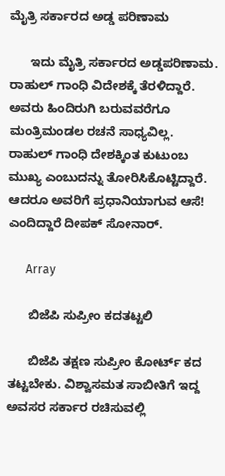ಮೈತ್ರಿ ಸರ್ಕಾರದ ಅಡ್ಡ ಪರಿಣಾಮ

      ಇದು ಮೈತ್ರಿ ಸರ್ಕಾರದ ಅಡ್ಡಪರಿಣಾಮ. ರಾಹುಲ್ ಗಾಂಧಿ ವಿದೇಶಕ್ಕೆ ತೆರಳಿದ್ದಾರೆ. ಅವರು ಹಿಂದಿರುಗಿ ಬರುವವರೆಗೂ ಮಂತ್ರಿಮಂಡಲ ರಚನೆ ಸಾಧ್ಯವಿಲ್ಲ. ರಾಹುಲ್ ಗಾಂಧಿ ದೇಶಕ್ಕಿಂತ ಕುಟುಂಬ ಮುಖ್ಯ ಎಂಬುದನ್ನು ತೋರಿಸಿಕೊಟ್ಟಿದ್ದಾರೆ. ಆದರೂ ಅವರಿಗೆ ಪ್ರಧಾನಿಯಾಗುವ ಆಸೆ! ಎಂದಿದ್ದಾರೆ ದೀಪಕ್ ಸೋನಾರ್.

      Array

      ಬಿಜೆಪಿ ಸುಪ್ರೀಂ ಕದತಟ್ಟಲಿ

      ಬಿಜೆಪಿ ತಕ್ಷಣ ಸುಪ್ರೀಂ ಕೋರ್ಟ್ ಕದ ತಟ್ಟಬೇಕು. ವಿಶ್ವಾಸಮತ ಸಾಬೀತಿಗೆ ಇದ್ದ ಅವಸರ ಸರ್ಕಾರ ರಚಿಸುವಲ್ಲಿ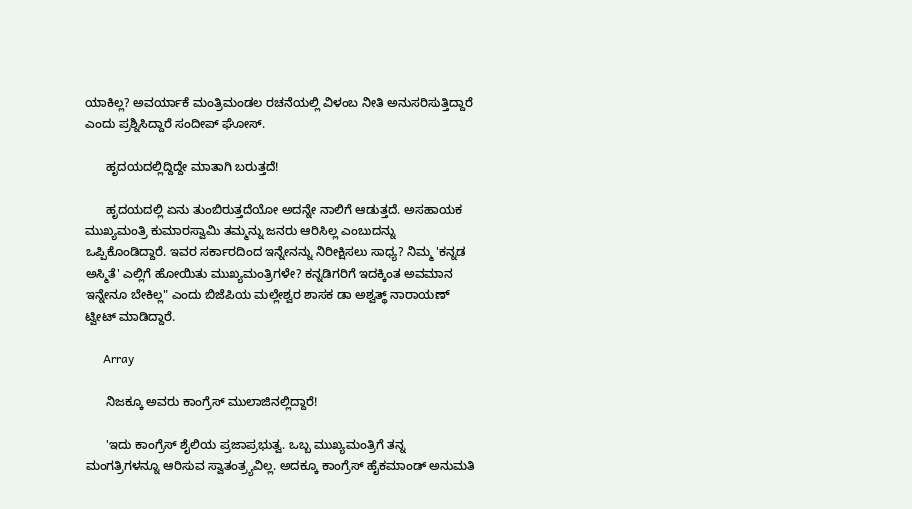ಯಾಕಿಲ್ಲ? ಅವರ್ಯಾಕೆ ಮಂತ್ರಿಮಂಡಲ ರಚನೆಯಲ್ಲಿ ವಿಳಂಬ ನೀತಿ ಅನುಸರಿಸುತ್ತಿದ್ದಾರೆ ಎಂದು ಪ್ರಶ್ನಿಸಿದ್ದಾರೆ ಸಂದೀಪ್ ಘೋಸ್.

      ಹೃದಯದಲ್ಲಿದ್ದಿದ್ದೇ ಮಾತಾಗಿ ಬರುತ್ತದೆ!

      ಹೃದಯದಲ್ಲಿ ಏನು ತುಂಬಿರುತ್ತದೆಯೋ ಅದನ್ನೇ ನಾಲಿಗೆ ಆಡುತ್ತದೆ. ಅಸಹಾಯಕ ಮುಖ್ಯಮಂತ್ರಿ ಕುಮಾರಸ್ವಾಮಿ ತಮ್ಮನ್ನು ಜನರು ಆರಿಸಿಲ್ಲ ಎಂಬುದನ್ನು ಒಪ್ಪಿಕೊಂಡಿದ್ದಾರೆ. ಇವರ ಸರ್ಕಾರದಿಂದ ಇನ್ನೇನನ್ನು ನಿರೀಕ್ಷಿಸಲು ಸಾಧ್ಯ? ನಿಮ್ಮ 'ಕನ್ನಡ ಅಸ್ಮಿತೆ' ಎಲ್ಲಿಗೆ ಹೋಯಿತು ಮುಖ್ಯಮಂತ್ರಿಗಳೇ? ಕನ್ನಡಿಗರಿಗೆ ಇದಕ್ಕಿಂತ ಅವಮಾನ ಇನ್ನೇನೂ ಬೇಕಿಲ್ಲ" ಎಂದು ಬಿಜೆಪಿಯ ಮಲ್ಲೇಶ್ವರ ಶಾಸಕ ಡಾ ಅಶ್ವತ್ಥ್ ನಾರಾಯಣ್ ಟ್ವೀಟ್ ಮಾಡಿದ್ದಾರೆ.

      Array

      ನಿಜಕ್ಕೂ ಅವರು ಕಾಂಗ್ರೆಸ್ ಮುಲಾಜಿನಲ್ಲಿದ್ದಾರೆ!

      'ಇದು ಕಾಂಗ್ರೆಸ್ ಶೈಲಿಯ ಪ್ರಜಾಪ್ರಭುತ್ವ. ಒಬ್ಬ ಮುಖ್ಯಮಂತ್ರಿಗೆ ತನ್ನ ಮಂಗತ್ರಿಗಳನ್ನೂ ಆರಿಸುವ ಸ್ವಾತಂತ್ರ್ಯವಿಲ್ಲ. ಅದಕ್ಕೂ ಕಾಂಗ್ರೆಸ್ ಹೈಕಮಾಂಡ್ ಅನುಮತಿ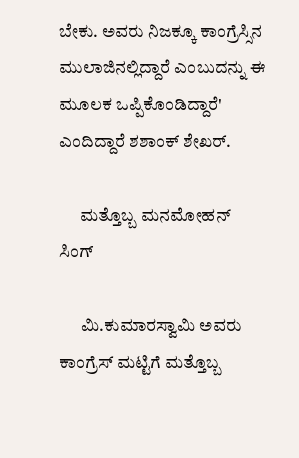ಬೇಕು. ಅವರು ನಿಜಕ್ಕೂ ಕಾಂಗ್ರೆಸ್ಸಿನ ಮುಲಾಜಿನಲ್ಲಿದ್ದಾರೆ ಎಂಬುದನ್ನು ಈ ಮೂಲಕ ಒಪ್ಪಿಕೊಂಡಿದ್ದಾರೆ' ಎಂದಿದ್ದಾರೆ ಶಶಾಂಕ್ ಶೇಖರ್.

      ಮತ್ತೊಬ್ಬ ಮನಮೋಹನ್ ಸಿಂಗ್

      ಮಿ.ಕುಮಾರಸ್ವಾಮಿ ಅವರು ಕಾಂಗ್ರೆಸ್ ಮಟ್ಟಿಗೆ ಮತ್ತೊಬ್ಬ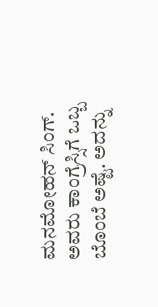ಮನಮೋಹನ್ ಸಿಂಗ್. ಅವರು ಕಾಂಗ್ರೆಸ್ಸಿಗೆ ಒಬ್ಬ ಬೊಂಬೆ ಅಷ್ಟೆ. ಅದನ್ನು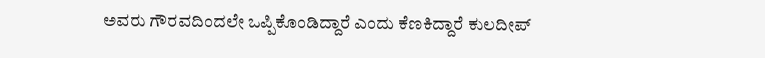ಅವರು ಗೌರವದಿಂದಲೇ ಒಪ್ಪಿಕೊಂಡಿದ್ದಾರೆ ಎಂದು ಕೆಣಕಿದ್ದಾರೆ ಕುಲದೀಪ್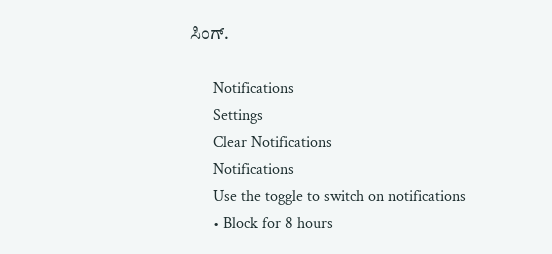ಸಿಂಗ್.

      Notifications
      Settings
      Clear Notifications
      Notifications
      Use the toggle to switch on notifications
      • Block for 8 hours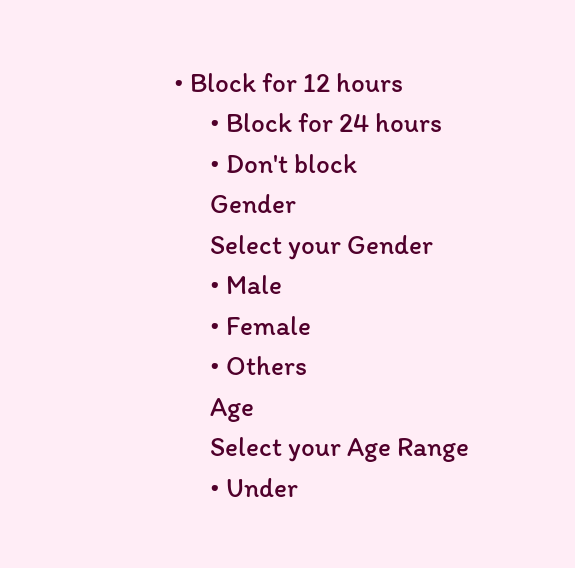• Block for 12 hours
      • Block for 24 hours
      • Don't block
      Gender
      Select your Gender
      • Male
      • Female
      • Others
      Age
      Select your Age Range
      • Under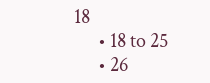18
      • 18 to 25
      • 26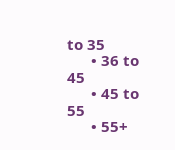to 35
      • 36 to 45
      • 45 to 55
      • 55+